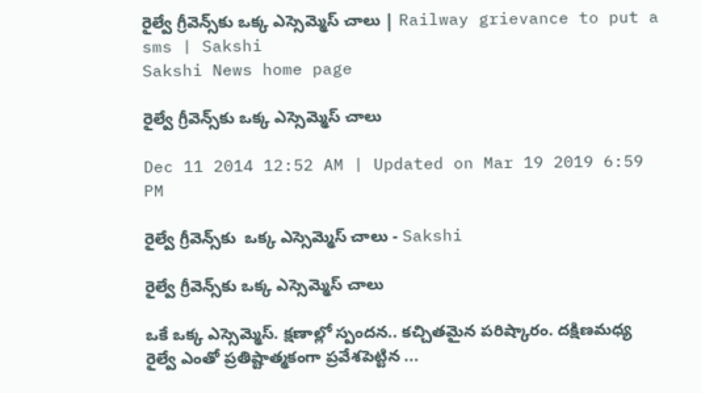రైల్వే గ్రీవెన్స్‌కు ఒక్క ఎస్సెమ్మెస్ చాలు | Railway grievance to put a sms | Sakshi
Sakshi News home page

రైల్వే గ్రీవెన్స్‌కు ఒక్క ఎస్సెమ్మెస్ చాలు

Dec 11 2014 12:52 AM | Updated on Mar 19 2019 6:59 PM

రైల్వే గ్రీవెన్స్‌కు  ఒక్క ఎస్సెమ్మెస్ చాలు - Sakshi

రైల్వే గ్రీవెన్స్‌కు ఒక్క ఎస్సెమ్మెస్ చాలు

ఒకే ఒక్క ఎస్సెమ్మెస్. క్షణాల్లో స్పందన.. కచ్చితమైన పరిష్కారం. దక్షిణమధ్య రైల్వే ఎంతో ప్రతిష్టాత్మకంగా ప్రవేశపెట్టిన ...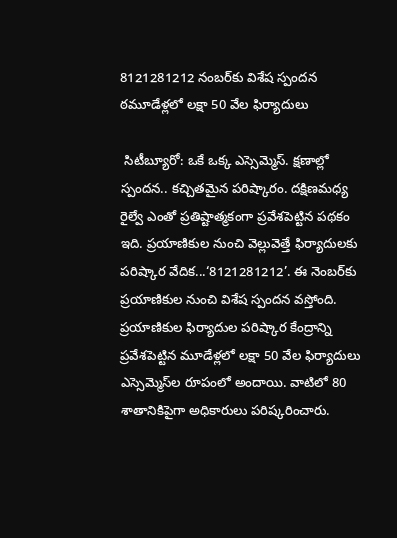8121281212 నంబర్‌కు విశేష స్పందన ఠమూడేళ్లలో లక్షా 50 వేల ఫిర్యాదులు

 సిటీబ్యూరో: ఒకే ఒక్క ఎస్సెమ్మెస్. క్షణాల్లో స్పందన.. కచ్చితమైన పరిష్కారం. దక్షిణమధ్య రైల్వే ఎంతో ప్రతిష్టాత్మకంగా ప్రవేశపెట్టిన పథకం ఇది. ప్రయాణికుల నుంచి వెల్లువెత్తే ఫిర్యాదులకు పరిష్కార వేదిక...‘8121281212’. ఈ నెంబర్‌కు ప్రయాణికుల నుంచి విశేష స్పందన వస్తోంది. ప్రయాణికుల ఫిర్యాదుల పరిష్కార కేంద్రాన్ని ప్రవేశపెట్టిన మూడేళ్లలో లక్షా 50 వేల ఫిర్యాదులు ఎస్సెమ్మెస్‌ల రూపంలో అందాయి. వాటిలో 80 శాతానికిపైగా అధికారులు పరిష్కరించారు.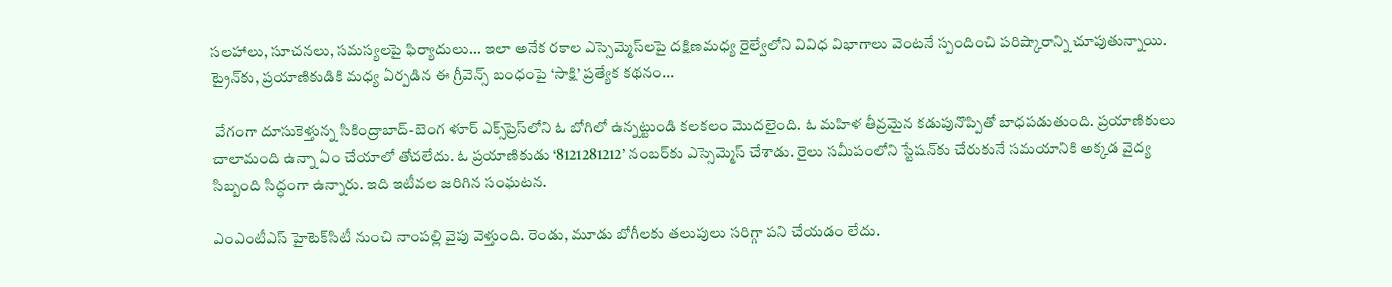సలహాలు, సూచనలు, సమస్యలపై ఫిర్యాదులు... ఇలా అనేక రకాల ఎస్సెమ్మెస్‌లపై దక్షిణమధ్య రైల్వేలోని వివిధ విభాగాలు వెంటనే స్పందించి పరిష్కారాన్ని చూపుతున్నాయి. ట్రైన్‌కు, ప్రయాణికుడికి మధ్య ఏర్పడిన ఈ గ్రీవెన్స్ బంధంపై ‘సాక్షి’ ప్రత్యేక కథనం...

 వేగంగా దూసుకెళ్తున్న సికింద్రాబాద్-బెంగ ళూర్ ఎక్స్‌ప్రెస్‌లోని ఓ బోగిలో ఉన్నట్టుండి కలకలం మొదలైంది. ఓ మహిళ తీవ్రమైన కడుపునొప్పితో బాధపడుతుంది. ప్రయాణికులు చాలామంది ఉన్నా ఏం చేయాలో తోచలేదు. ఓ ప్రయాణికుడు ‘8121281212’ నంబర్‌కు ఎస్సెమ్మెస్ చేశాడు. రైలు సమీపంలోని స్టేషన్‌కు చేరుకునే సమయానికి అక్కడ వైద్య సిబ్బంది సిద్ధంగా ఉన్నారు. ఇది ఇటీవల జరిగిన సంఘటన.

ఎంఎంటీఎస్ హైటెక్‌సిటీ నుంచి నాంపల్లి వైపు వెళ్తుంది. రెండు, మూడు బోగీలకు తలుపులు సరిగ్గా పని చేయడం లేదు.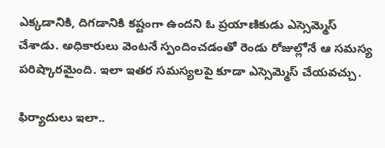ఎక్కడానికి, దిగడానికి కష్టంగా ఉందని ఓ ప్రయాణికుడు ఎస్సెమ్మెస్ చేశాడు. అధికారులు వెంటనే స్పందించడంతో రెండు రోజుల్లోనే ఆ సమస్య పరిష్కారమైంది. ఇలా ఇతర సమస్యలపై కూడా ఎస్సెమ్మెస్ చేయవచ్చు.

ఫిర్యాదులు ఇలా..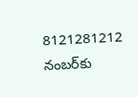8121281212 నంబర్‌కు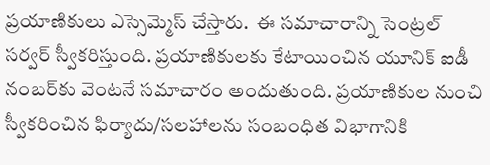ప్రయాణికులు ఎస్సెమ్మెస్ చేస్తారు.  ఈ సమాచారాన్ని సెంట్రల్ సర్వర్ స్వీకరిస్తుంది. ప్రయాణికులకు కేటాయించిన యూనిక్ ఐడీ నంబర్‌కు వెంటనే సమాచారం అందుతుంది. ప్రయాణికుల నుంచి స్వీకరించిన ఫిర్యాదు/సలహాలను సంబంధిత విభాగానికి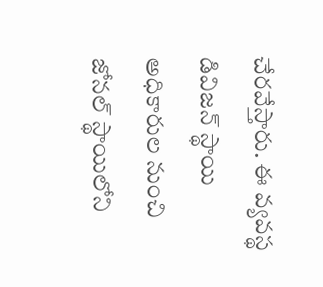చేరవేస్తారు. ఈ వ్యవస్థ డివిజన్ స్థాయి అధికారుల నుంచి జోనల్ స్థాయిలోని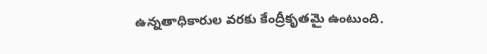ఉన్నతాధికారుల వరకు కేంద్రీకృతమై ఉంటుంది.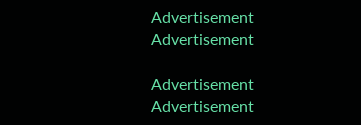Advertisement
Advertisement

Advertisement
Advertisement